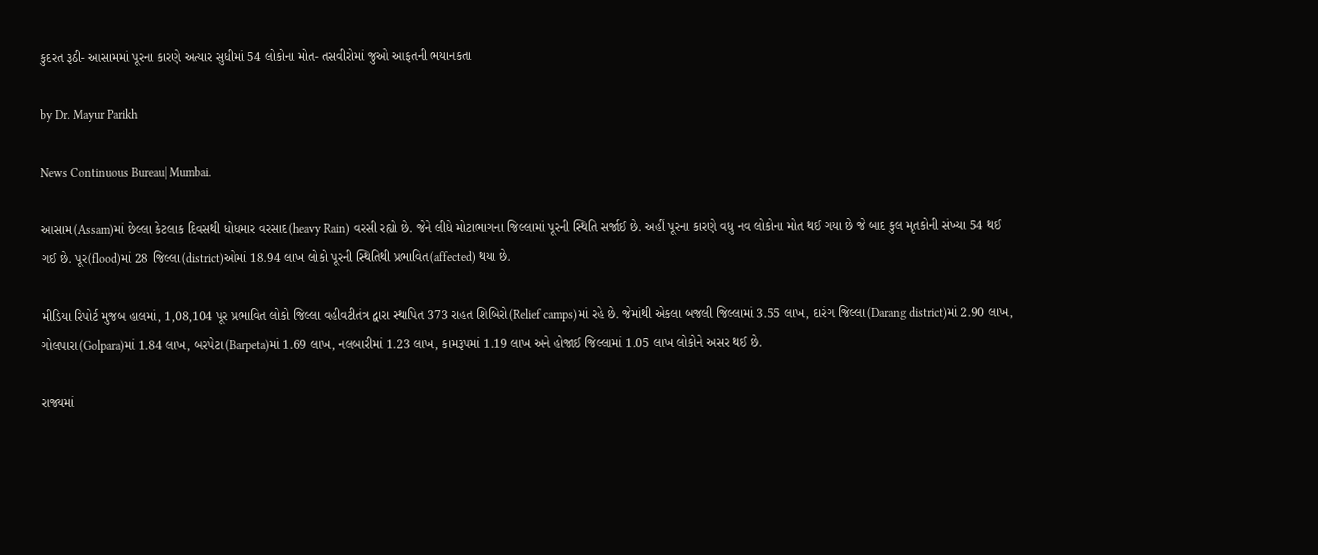કુદરત રૂઠી- આસામમાં પૂરના કારણે અત્યાર સુધીમાં 54 લોકોના મોત- તસવીરોમાં જુઓ આફતની ભયાનકતા

by Dr. Mayur Parikh

News Continuous Bureau| Mumbai.

આસામ(Assam)માં છેલ્લા કેટલાક દિવસથી ધોધમાર વરસાદ(heavy Rain) વરસી રહ્યો છે. જેને લીધે મોટાભાગના જિલ્લામાં પૂરની સ્થિતિ સર્જાઈ છે. અહીં પૂરના કારણે વધુ નવ લોકોના મોત થઈ ગયા છે જે બાદ કુલ મૃતકોની સંખ્યા 54 થઈ ગઈ છે. પૂર(flood)માં 28 જિલ્લા(district)ઓમાં 18.94 લાખ લોકો પૂરની સ્થિતિથી પ્રભાવિત(affected) થયા છે.

મીડિયા રિપોર્ટ મુજબ હાલમાં, 1,08,104 પૂર પ્રભાવિત લોકો જિલ્લા વહીવટીતંત્ર દ્વારા સ્થાપિત 373 રાહત શિબિરો(Relief camps)માં રહે છે. જેમાંથી એકલા બજલી જિલ્લામાં 3.55 લાખ, દારંગ જિલ્લા(Darang district)માં 2.90 લાખ, ગોલપારા(Golpara)માં 1.84 લાખ, બરપેટા(Barpeta)માં 1.69 લાખ, નલબારીમાં 1.23 લાખ, કામરૂપમાં 1.19 લાખ અને હોજાઈ જિલ્લામાં 1.05 લાખ લોકોને અસર થઈ છે.

રાજ્યમાં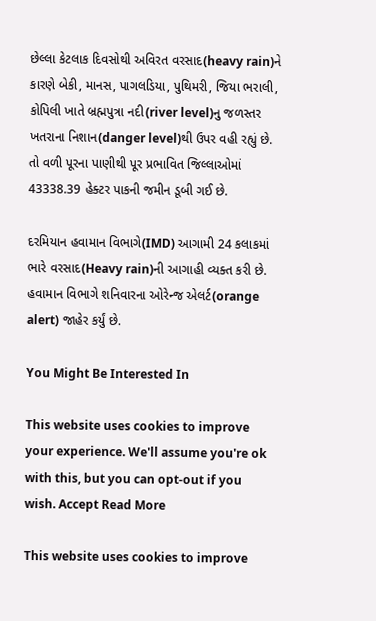છેલ્લા કેટલાક દિવસોથી અવિરત વરસાદ(heavy rain)ને કારણે બેકી, માનસ, પાગલડિયા, પુથિમરી, જિયા ભરાલી, કોપિલી ખાતે બ્રહ્મપુત્રા નદી(river level)નુ જળસ્તર ખતરાના નિશાન(danger level)થી ઉપર વહી રહ્યું છે. તો વળી પૂરના પાણીથી પૂર પ્રભાવિત જિલ્લાઓમાં 43338.39 હેક્ટર પાકની જમીન ડૂબી ગઈ છે.

દરમિયાન હવામાન વિભાગે(IMD) આગામી 24 કલાકમાં ભારે વરસાદ(Heavy rain)ની આગાહી વ્યક્ત કરી છે. હવામાન વિભાગે શનિવારના ઓરેન્જ એલર્ટ(orange alert) જાહેર કર્યું છે.

You Might Be Interested In

This website uses cookies to improve your experience. We'll assume you're ok with this, but you can opt-out if you wish. Accept Read More

This website uses cookies to improve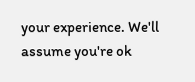your experience. We'll assume you're ok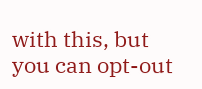with this, but you can opt-out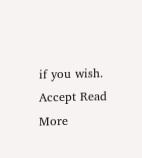if you wish. Accept Read More